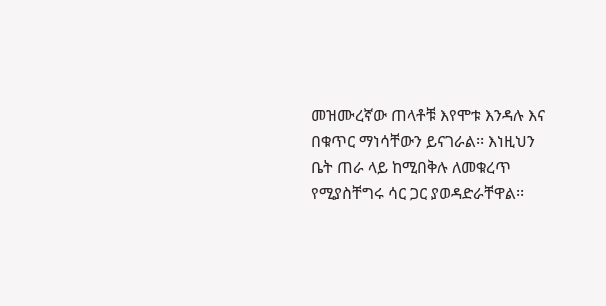መዝሙረኛው ጠላቶቹ እየሞቱ እንዳሉ እና በቁጥር ማነሳቸውን ይናገራል፡፡ እነዚህን ቤት ጠራ ላይ ከሚበቅሉ ለመቁረጥ የሚያስቸግሩ ሳር ጋር ያወዳድራቸዋል፡፡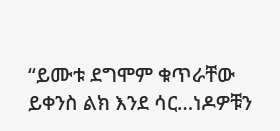“ይሙቱ ደግሞም ቁጥራቸው ይቀንስ ልክ እንደ ሳር…ነዶዎቹን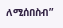ለሚሰበስብ”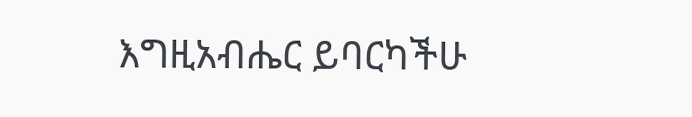እግዚአብሔር ይባርካችሁ